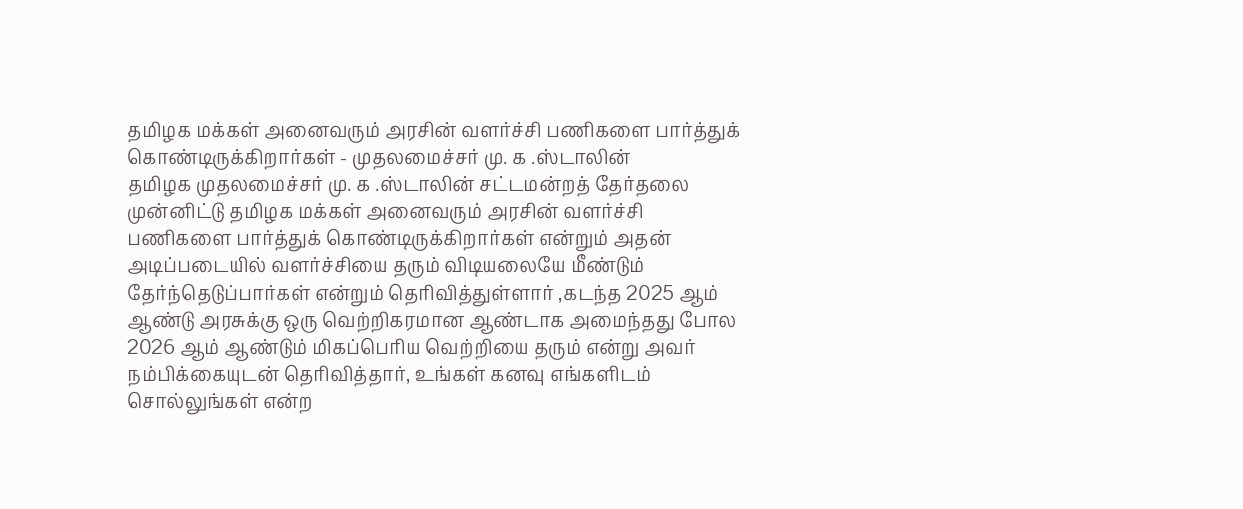தமிழக மக்கள் அனைவரும் அரசின் வளர்ச்சி பணிகளை பார்த்துக் கொண்டிருக்கிறார்கள் - முதலமைச்சர் மு. க .ஸ்டாலின்
தமிழக முதலமைச்சர் மு. க .ஸ்டாலின் சட்டமன்றத் தேர்தலை முன்னிட்டு தமிழக மக்கள் அனைவரும் அரசின் வளர்ச்சி பணிகளை பார்த்துக் கொண்டிருக்கிறார்கள் என்றும் அதன் அடிப்படையில் வளர்ச்சியை தரும் விடியலையே மீண்டும் தேர்ந்தெடுப்பார்கள் என்றும் தெரிவித்துள்ளார் ,கடந்த 2025 ஆம் ஆண்டு அரசுக்கு ஒரு வெற்றிகரமான ஆண்டாக அமைந்தது போல 2026 ஆம் ஆண்டும் மிகப்பெரிய வெற்றியை தரும் என்று அவர் நம்பிக்கையுடன் தெரிவித்தார், உங்கள் கனவு எங்களிடம் சொல்லுங்கள் என்ற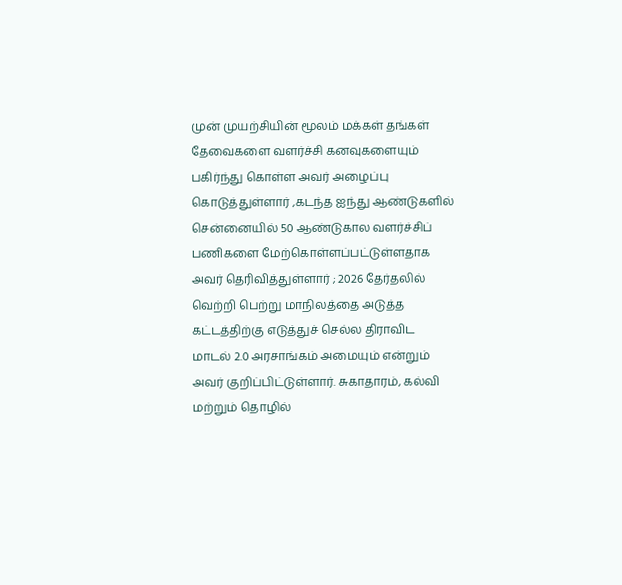முன் முயற்சியின் மூலம் மக்கள் தங்கள் தேவைகளை வளர்ச்சி கனவுகளையும் பகிர்ந்து கொள்ள அவர் அழைப்பு கொடுத்துள்ளார் ,கடந்த ஐந்து ஆண்டுகளில் சென்னையில் 50 ஆண்டுகால வளர்ச்சிப் பணிகளை மேற்கொள்ளப்பட்டுள்ளதாக அவர் தெரிவித்துள்ளார் ; 2026 தேர்தலில் வெற்றி பெற்று மாநிலத்தை அடுத்த கட்டத்திற்கு எடுத்துச் செல்ல திராவிட மாடல் 2.0 அரசாங்கம் அமையும் என்றும் அவர் குறிப்பிட்டுள்ளார். சுகாதாரம், கல்வி மற்றும் தொழில்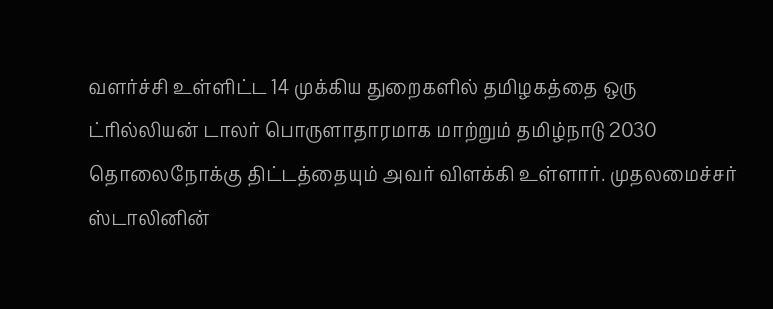வளர்ச்சி உள்ளிட்ட 14 முக்கிய துறைகளில் தமிழகத்தை ஒரு ட்ரில்லியன் டாலர் பொருளாதாரமாக மாற்றும் தமிழ்நாடு 2030 தொலைநோக்கு திட்டத்தையும் அவர் விளக்கி உள்ளார். முதலமைச்சர் ஸ்டாலினின்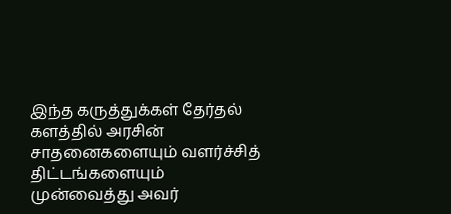இந்த கருத்துக்கள் தேர்தல் களத்தில் அரசின் சாதனைகளையும் வளர்ச்சித் திட்டங்களையும் முன்வைத்து அவர்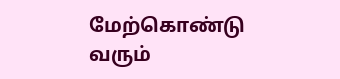மேற்கொண்டு வரும்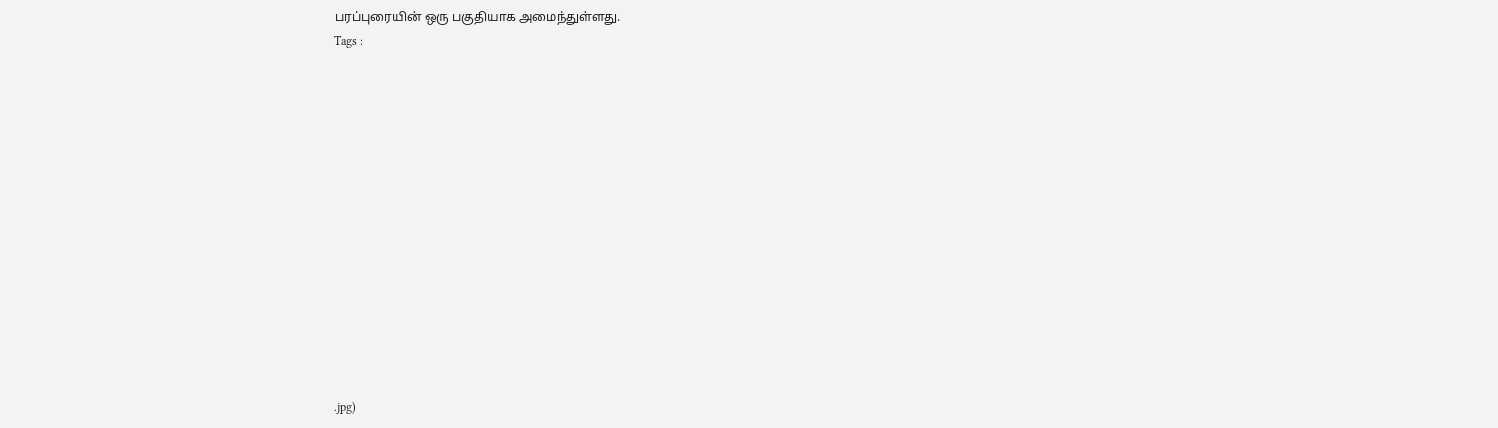பரப்புரையின் ஒரு பகுதியாக அமைந்துள்ளது.
Tags :














.jpg)